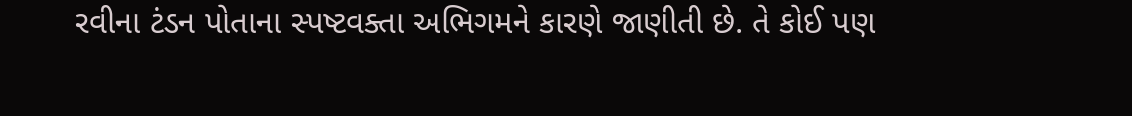રવીના ટંડન પોતાના સ્પષ્ટવક્તા અભિગમને કારણે જાણીતી છે. તે કોઈ પણ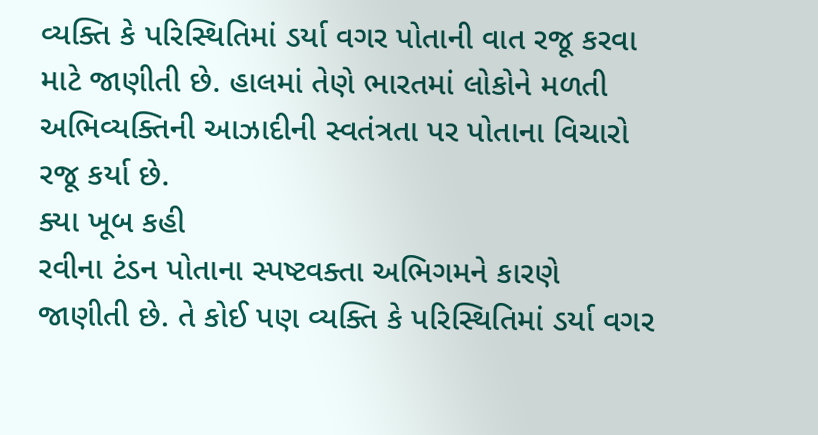વ્યક્તિ કે પરિસ્થિતિમાં ડર્યા વગર પોતાની વાત રજૂ કરવા માટે જાણીતી છે. હાલમાં તેણે ભારતમાં લોકોને મળતી અભિવ્યક્તિની આઝાદીની સ્વતંત્રતા પર પોતાના વિચારો રજૂ કર્યા છે.
ક્યા ખૂબ કહી
રવીના ટંડન પોતાના સ્પષ્ટવક્તા અભિગમને કારણે જાણીતી છે. તે કોઈ પણ વ્યક્તિ કે પરિસ્થિતિમાં ડર્યા વગર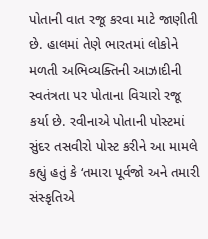પોતાની વાત રજૂ કરવા માટે જાણીતી છે. હાલમાં તેણે ભારતમાં લોકોને મળતી અભિવ્યક્તિની આઝાદીની સ્વતંત્રતા પર પોતાના વિચારો રજૂ કર્યા છે. રવીનાએ પોતાની પોસ્ટમાં સુંદર તસવીરો પોસ્ટ કરીને આ મામલે કહ્યું હતું કે ‘તમારા પૂર્વજો અને તમારી સંસ્કૃતિએ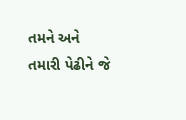તમને અને તમારી પેઢીને જે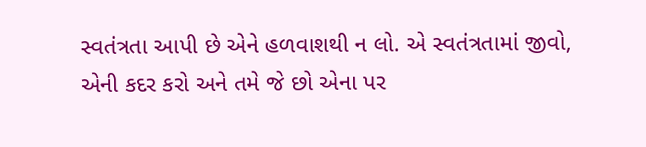સ્વતંત્રતા આપી છે એને હળવાશથી ન લો. એ સ્વતંત્રતામાં જીવો, એની કદર કરો અને તમે જે છો એના પર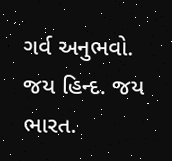ગર્વ અનુભવો. જય હિન્દ. જય ભારત.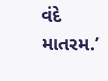વંદે માતરમ.’